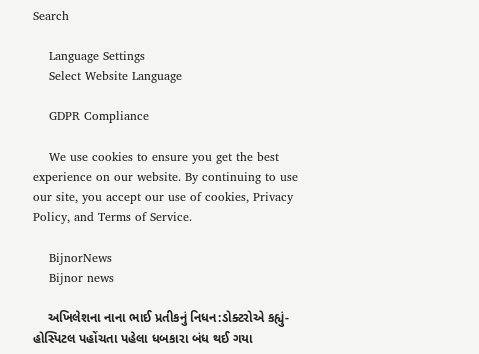Search

    Language Settings
    Select Website Language

    GDPR Compliance

    We use cookies to ensure you get the best experience on our website. By continuing to use our site, you accept our use of cookies, Privacy Policy, and Terms of Service.

    BijnorNews
    Bijnor news

    અખિલેશના નાના ભાઈ પ્રતીકનું નિધન:ડોક્ટરોએ કહ્યું- હોસ્પિટલ પહોંચતા પહેલા ધબકારા બંધ થઈ ગયા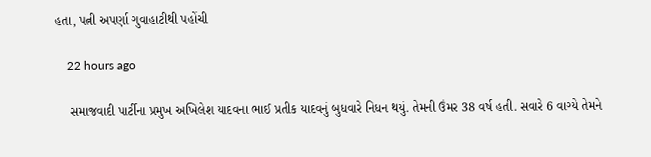હતા, પત્ની અપર્ણા ગુવાહાટીથી પહોંચી

    22 hours ago

    સમાજવાદી પાર્ટીના પ્રમુખ અખિલેશ યાદવના ભાઈ પ્રતીક યાદવનું બુધવારે નિધન થયું. તેમની ઉંમર 38 વર્ષ હતી. સવારે 6 વાગ્યે તેમને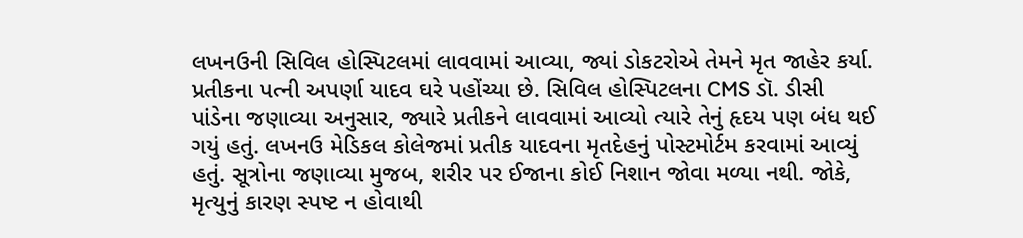લખનઉની સિવિલ હોસ્પિટલમાં લાવવામાં આવ્યા, જ્યાં ડોકટરોએ તેમને મૃત જાહેર કર્યા. પ્રતીકના પત્ની અપર્ણા યાદવ ઘરે પહોંચ્યા છે. સિવિલ હોસ્પિટલના CMS ડૉ. ડીસી પાંડેના જણાવ્યા અનુસાર, જ્યારે પ્રતીકને લાવવામાં આવ્યો ત્યારે તેનું હૃદય પણ બંધ થઈ ગયું હતું. લખનઉ મેડિકલ કોલેજમાં પ્રતીક યાદવના મૃતદેહનું પોસ્ટમોર્ટમ કરવામાં આવ્યું હતું. સૂત્રોના જણાવ્યા મુજબ, શરીર પર ઈજાના કોઈ નિશાન જોવા મળ્યા નથી. જોકે, મૃત્યુનું કારણ સ્પષ્ટ ન હોવાથી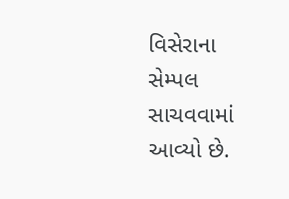વિસેરાના સેમ્પલ સાચવવામાં આવ્યો છે.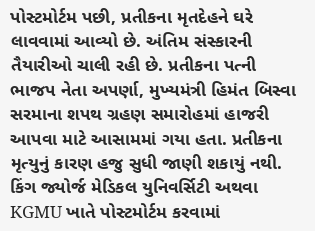પોસ્ટમોર્ટમ પછી, પ્રતીકના મૃતદેહને ઘરે લાવવામાં આવ્યો છે. અંતિમ સંસ્કારની તૈયારીઓ ચાલી રહી છે. પ્રતીકના પત્ની ભાજપ નેતા અપર્ણા, મુખ્યમંત્રી હિમંત બિસ્વા સરમાના શપથ ગ્રહણ સમારોહમાં હાજરી આપવા માટે આસામમાં ગયા હતા. પ્રતીકના મૃત્યુનું કારણ હજુ સુધી જાણી શકાયું નથી. કિંગ જ્યોર્જ મેડિકલ યુનિવર્સિટી અથવા KGMU ખાતે પોસ્ટમોર્ટમ કરવામાં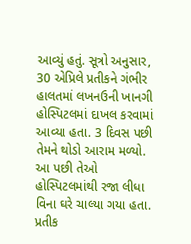આવ્યું હતું. સૂત્રો અનુસાર, 30 એપ્રિલે પ્રતીકને ગંભીર હાલતમાં લખનઉની ખાનગી હોસ્પિટલમાં દાખલ કરવામાં આવ્યા હતા. 3 દિવસ પછી તેમને થોડો આરામ મળ્યો. આ પછી તેઓ હોસ્પિટલમાંથી રજા લીધા વિના ઘરે ચાલ્યા ગયા હતા. પ્રતીક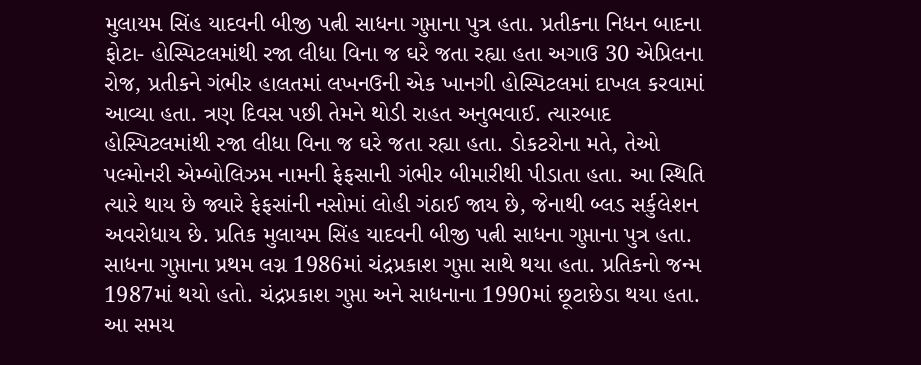મુલાયમ સિંહ યાદવની બીજી પત્ની સાધના ગુપ્તાના પુત્ર હતા. પ્રતીકના નિધન બાદના ફોટા- હોસ્પિટલમાંથી રજા લીધા વિના જ ઘરે જતા રહ્યા હતા અગાઉ 30 એપ્રિલના રોજ, પ્રતીકને ગંભીર હાલતમાં લખનઉની એક ખાનગી હોસ્પિટલમાં દાખલ કરવામાં આવ્યા હતા. ત્રણ દિવસ પછી તેમને થોડી રાહત અનુભવાઈ. ત્યારબાદ હોસ્પિટલમાંથી રજા લીધા વિના જ ઘરે જતા રહ્યા હતા. ડોકટરોના મતે, તેઓ પલ્મોનરી એમ્બોલિઝમ નામની ફેફસાની ગંભીર બીમારીથી પીડાતા હતા. આ સ્થિતિ ત્યારે થાય છે જ્યારે ફેફસાંની નસોમાં લોહી ગંઠાઈ જાય છે, જેનાથી બ્લડ સર્કુલેશન અવરોધાય છે. પ્રતિક મુલાયમ સિંહ યાદવની બીજી પત્ની સાધના ગુપ્તાના પુત્ર હતા. સાધના ગુપ્તાના પ્રથમ લગ્ન 1986માં ચંદ્રપ્રકાશ ગુપ્તા સાથે થયા હતા. પ્રતિકનો જન્મ 1987માં થયો હતો. ચંદ્રપ્રકાશ ગુપ્તા અને સાધનાના 1990માં છૂટાછેડા થયા હતા. આ સમય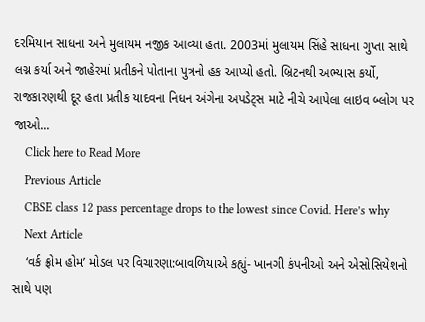દરમિયાન સાધના અને મુલાયમ નજીક આવ્યા હતા. 2003માં મુલાયમ સિંહે સાધના ગુપ્તા સાથે લગ્ન કર્યા અને જાહેરમાં પ્રતીકને પોતાના પુત્રનો હક આપ્યો હતો. બ્રિટનથી અભ્યાસ કર્યો, રાજકારણથી દૂર હતા પ્રતીક યાદવના નિધન અંગેના અપડેટ્સ માટે નીચે આપેલા લાઇવ બ્લોગ પર જાઓ...
    Click here to Read More
    Previous Article
    CBSE class 12 pass percentage drops to the lowest since Covid. Here’s why
    Next Article
    ‘વર્ક ફ્રોમ હોમ’ મોડલ પર વિચારણા:બાવળિયાએ કહ્યું- ખાનગી કંપનીઓ અને એસોસિયેશનો સાથે પણ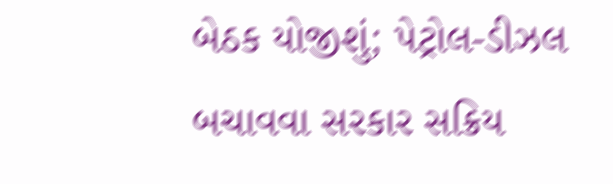બેઠક યોજીશું; પેટ્રોલ-ડીઝલ બચાવવા સરકાર સક્રિય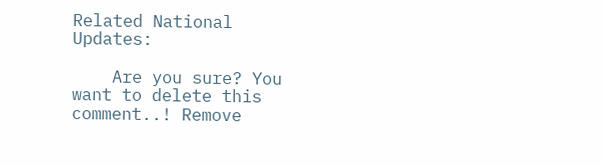Related National Updates:

    Are you sure? You want to delete this comment..! Remove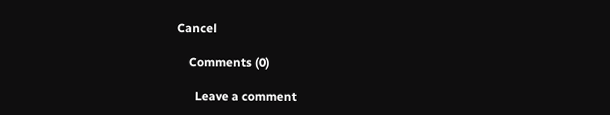Cancel

    Comments (0)

      Leave a comment